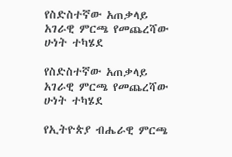የስድስተኛው አጠቃላይ አገራዊ ምርጫ የመጨረሻው ሁነት ተካሄደ

የስድስተኛው አጠቃላይ አገራዊ ምርጫ የመጨረሻው ሁነት ተካሄደ

የኢትዮጵያ ብሔራዊ ምርጫ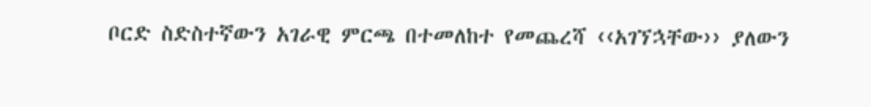ቦርድ ስድስተኛውን አገራዊ ምርጫ በተመለከተ የመጨረሻ ‹‹አገኘኋቸው›› ያለውን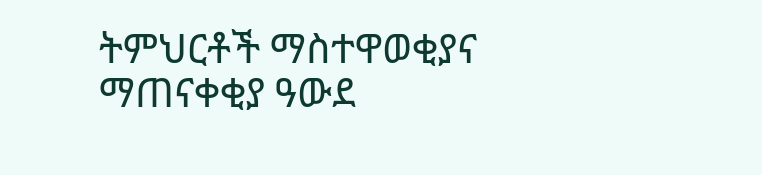ትምህርቶች ማስተዋወቂያና ማጠናቀቂያ ዓውደ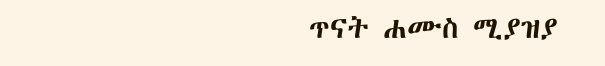ጥናት ሐሙስ ሚያዝያ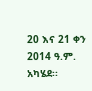20 እና 21 ቀን 2014 ዓ.ም. አካሄደ፡፡